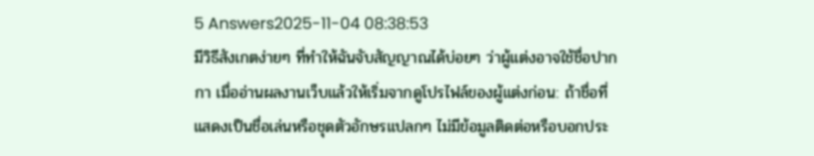5 Answers2025-11-04 08:38:53
มีวิธีสังเกตง่ายๆ ที่ทำให้ฉันจับสัญญาณได้บ่อยๆ ว่าผู้แต่งอาจใช้ชื่อปากกา เมื่ออ่านผลงานเว็บแล้วให้เริ่มจากดูโปรไฟล์ของผู้แต่งก่อน: ถ้าชื่อที่แสดงเป็นชื่อเล่นหรือชุดตัวอักษรแปลกๆ ไม่มีข้อมูลติดต่อหรือบอกประ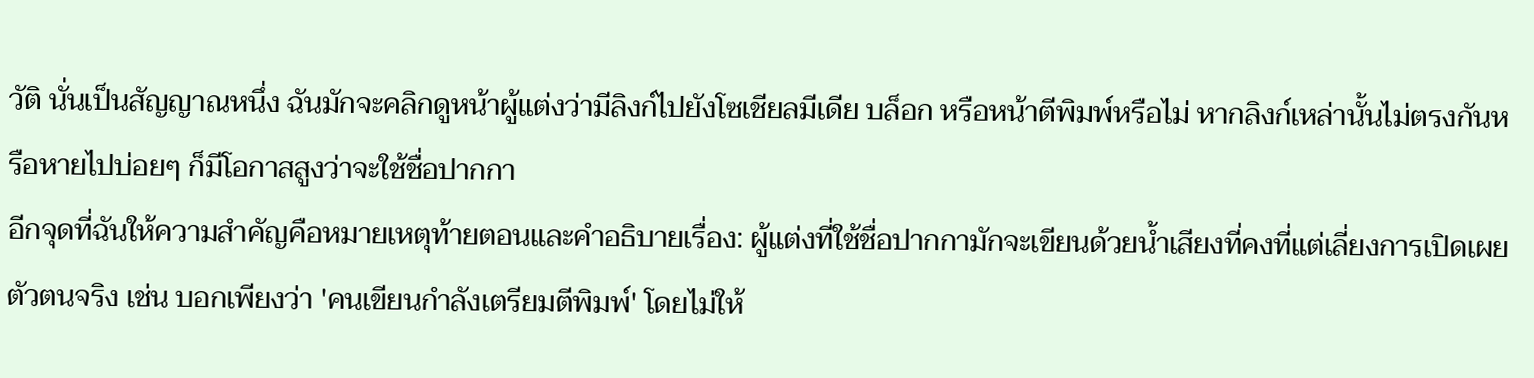วัติ นั่นเป็นสัญญาณหนึ่ง ฉันมักจะคลิกดูหน้าผู้แต่งว่ามีลิงก์ไปยังโซเชียลมีเดีย บล็อก หรือหน้าตีพิมพ์หรือไม่ หากลิงก์เหล่านั้นไม่ตรงกันหรือหายไปบ่อยๆ ก็มีโอกาสสูงว่าจะใช้ชื่อปากกา
อีกจุดที่ฉันให้ความสำคัญคือหมายเหตุท้ายตอนและคำอธิบายเรื่อง: ผู้แต่งที่ใช้ชื่อปากกามักจะเขียนด้วยน้ำเสียงที่คงที่แต่เลี่ยงการเปิดเผยตัวตนจริง เช่น บอกเพียงว่า 'คนเขียนกำลังเตรียมตีพิมพ์' โดยไม่ให้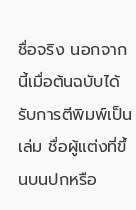ชื่อจริง นอกจากนี้เมื่อต้นฉบับได้รับการตีพิมพ์เป็นเล่ม ชื่อผู้แต่งที่ขึ้นบนปกหรือ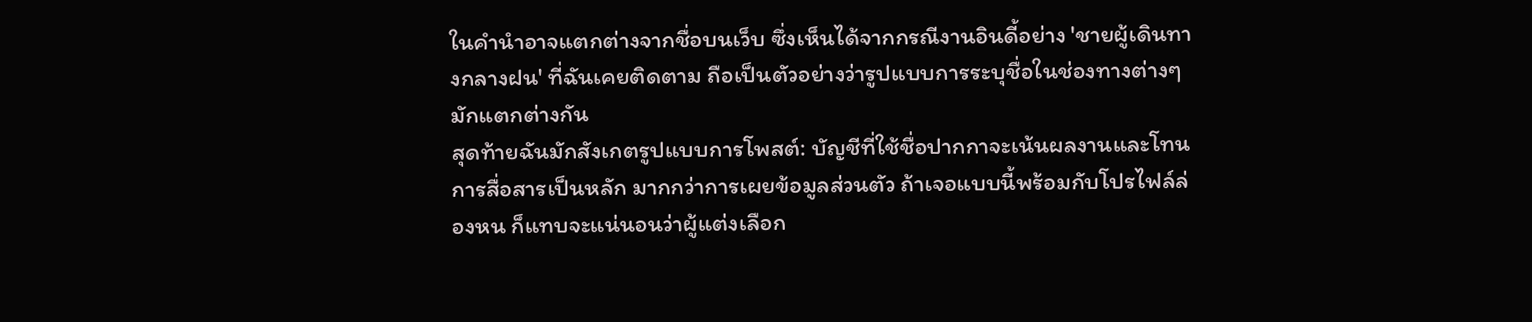ในคำนำอาจแตกต่างจากชื่อบนเว็บ ซึ่งเห็นได้จากกรณีงานอินดี้อย่าง 'ชายผู้เดินทางกลางฝน' ที่ฉันเคยติดตาม ถือเป็นตัวอย่างว่ารูปแบบการระบุชื่อในช่องทางต่างๆ มักแตกต่างกัน
สุดท้ายฉันมักสังเกตรูปแบบการโพสต์: บัญชีที่ใช้ชื่อปากกาจะเน้นผลงานและโทนการสื่อสารเป็นหลัก มากกว่าการเผยข้อมูลส่วนตัว ถ้าเจอแบบนี้พร้อมกับโปรไฟล์ล่องหน ก็แทบจะแน่นอนว่าผู้แต่งเลือก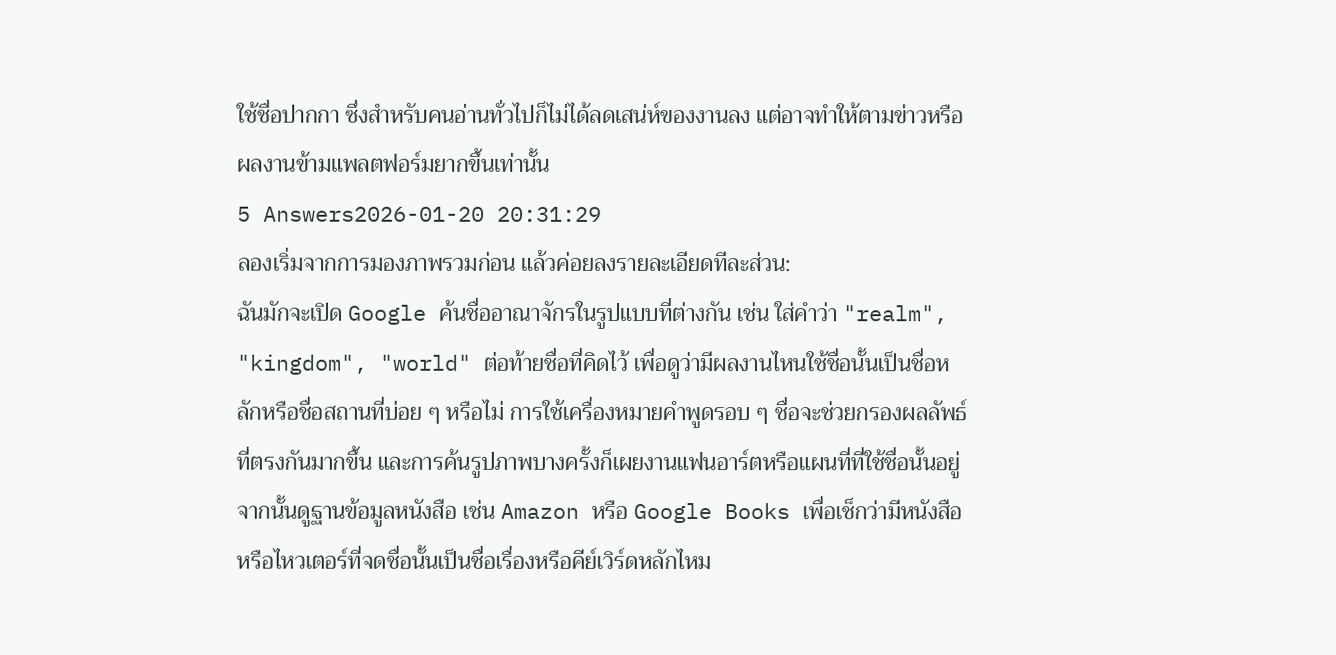ใช้ชื่อปากกา ซึ่งสำหรับคนอ่านทั่วไปก็ไม่ได้ลดเสน่ห์ของงานลง แต่อาจทำให้ตามข่าวหรือผลงานข้ามแพลตฟอร์มยากขึ้นเท่านั้น
5 Answers2026-01-20 20:31:29
ลองเริ่มจากการมองภาพรวมก่อน แล้วค่อยลงรายละเอียดทีละส่วน:
ฉันมักจะเปิด Google ค้นชื่ออาณาจักรในรูปแบบที่ต่างกัน เช่น ใส่คำว่า "realm", "kingdom", "world" ต่อท้ายชื่อที่คิดไว้ เพื่อดูว่ามีผลงานไหนใช้ชื่อนั้นเป็นชื่อหลักหรือชื่อสถานที่บ่อย ๆ หรือไม่ การใช้เครื่องหมายคำพูดรอบ ๆ ชื่อจะช่วยกรองผลลัพธ์ที่ตรงกันมากขึ้น และการค้นรูปภาพบางครั้งก็เผยงานแฟนอาร์ตหรือแผนที่ที่ใช้ชื่อนั้นอยู่ จากนั้นดูฐานข้อมูลหนังสือ เช่น Amazon หรือ Google Books เพื่อเช็กว่ามีหนังสือหรือไหวเตอร์ที่จดชื่อนั้นเป็นชื่อเรื่องหรือคีย์เวิร์ดหลักไหม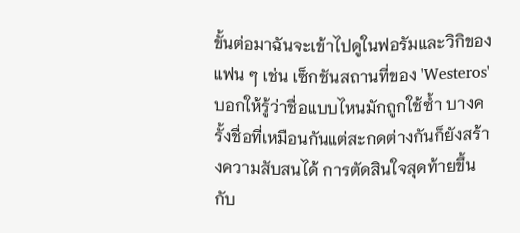ขั้นต่อมาฉันจะเข้าไปดูในฟอรัมและวิกิของแฟน ๆ เช่น เซ็กชันสถานที่ของ 'Westeros' บอกให้รู้ว่าชื่อแบบไหนมักถูกใช้ซ้ำ บางครั้งชื่อที่เหมือนกันแต่สะกดต่างกันก็ยังสร้างความสับสนได้ การตัดสินใจสุดท้ายขึ้นกับ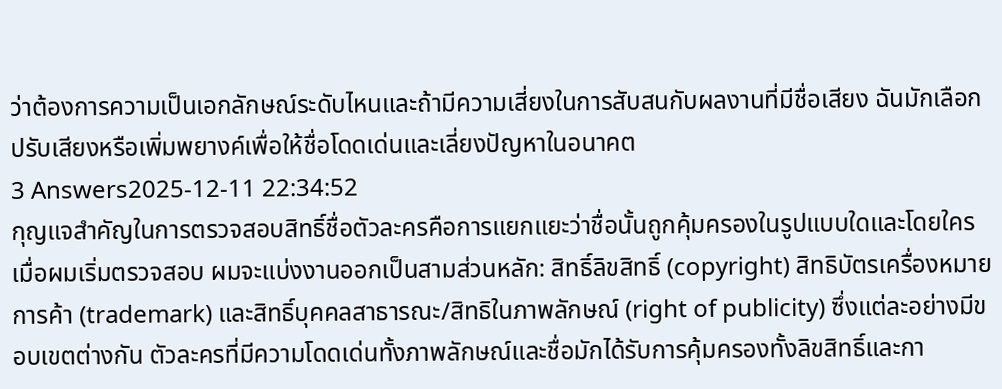ว่าต้องการความเป็นเอกลักษณ์ระดับไหนและถ้ามีความเสี่ยงในการสับสนกับผลงานที่มีชื่อเสียง ฉันมักเลือกปรับเสียงหรือเพิ่มพยางค์เพื่อให้ชื่อโดดเด่นและเลี่ยงปัญหาในอนาคต
3 Answers2025-12-11 22:34:52
กุญแจสำคัญในการตรวจสอบสิทธิ์ชื่อตัวละครคือการแยกแยะว่าชื่อนั้นถูกคุ้มครองในรูปแบบใดและโดยใคร
เมื่อผมเริ่มตรวจสอบ ผมจะแบ่งงานออกเป็นสามส่วนหลัก: สิทธิ์ลิขสิทธิ์ (copyright) สิทธิบัตรเครื่องหมายการค้า (trademark) และสิทธิ์บุคคลสาธารณะ/สิทธิในภาพลักษณ์ (right of publicity) ซึ่งแต่ละอย่างมีขอบเขตต่างกัน ตัวละครที่มีความโดดเด่นทั้งภาพลักษณ์และชื่อมักได้รับการคุ้มครองทั้งลิขสิทธิ์และกา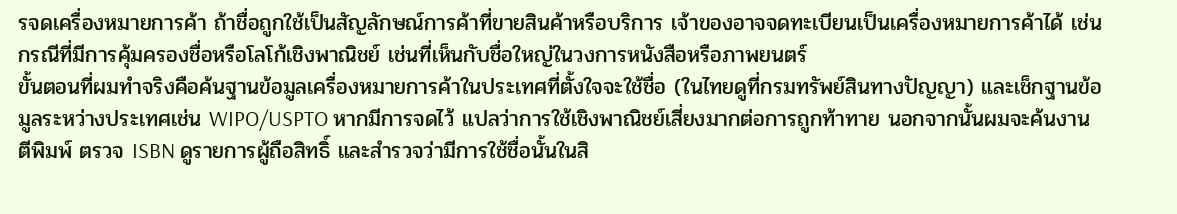รจดเครื่องหมายการค้า ถ้าชื่อถูกใช้เป็นสัญลักษณ์การค้าที่ขายสินค้าหรือบริการ เจ้าของอาจจดทะเบียนเป็นเครื่องหมายการค้าได้ เช่นกรณีที่มีการคุ้มครองชื่อหรือโลโก้เชิงพาณิชย์ เช่นที่เห็นกับชื่อใหญ่ในวงการหนังสือหรือภาพยนตร์
ขั้นตอนที่ผมทำจริงคือค้นฐานข้อมูลเครื่องหมายการค้าในประเทศที่ตั้งใจจะใช้ชื่อ (ในไทยดูที่กรมทรัพย์สินทางปัญญา) และเช็กฐานข้อมูลระหว่างประเทศเช่น WIPO/USPTO หากมีการจดไว้ แปลว่าการใช้เชิงพาณิชย์เสี่ยงมากต่อการถูกท้าทาย นอกจากนั้นผมจะค้นงานตีพิมพ์ ตรวจ ISBN ดูรายการผู้ถือสิทธิ์ และสำรวจว่ามีการใช้ชื่อนั้นในสิ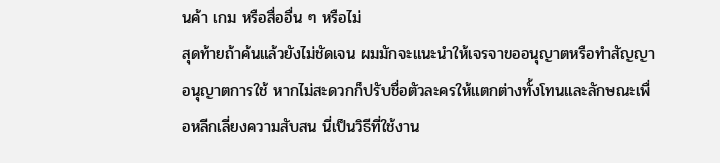นค้า เกม หรือสื่ออื่น ๆ หรือไม่
สุดท้ายถ้าค้นแล้วยังไม่ชัดเจน ผมมักจะแนะนำให้เจรจาขออนุญาตหรือทำสัญญาอนุญาตการใช้ หากไม่สะดวกก็ปรับชื่อตัวละครให้แตกต่างทั้งโทนและลักษณะเพื่อหลีกเลี่ยงความสับสน นี่เป็นวิธีที่ใช้งาน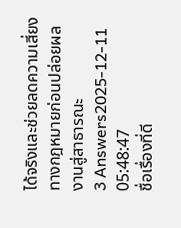ได้จริงและช่วยลดความเสี่ยงทางกฎหมายก่อนปล่อยผลงานสู่สาธารณะ
3 Answers2025-12-11 05:48:47
ชื่อเรื่องที่ดี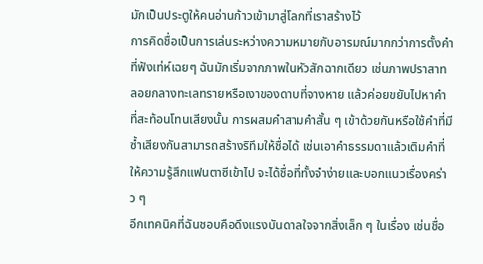มักเป็นประตูให้คนอ่านก้าวเข้ามาสู่โลกที่เราสร้างไว้
การคิดชื่อเป็นการเล่นระหว่างความหมายกับอารมณ์มากกว่าการตั้งคำที่ฟังเท่ห์เฉยๆ ฉันมักเริ่มจากภาพในหัวสักฉากเดียว เช่นภาพปราสาทลอยกลางทะเลทรายหรือเงาของดาบที่จางหาย แล้วค่อยขยับไปหาคำที่สะท้อนโทนเสียงนั้น การผสมคำสามคำสั้น ๆ เข้าด้วยกันหรือใช้คำที่มีซ้ำเสียงกันสามารถสร้างริทึมให้ชื่อได้ เช่นเอาคำธรรมดาแล้วเติมคำที่ให้ความรู้สึกแฟนตาซีเข้าไป จะได้ชื่อที่ทั้งจำง่ายและบอกแนวเรื่องคร่าว ๆ
อีกเทคนิคที่ฉันชอบคือดึงแรงบันดาลใจจากสิ่งเล็ก ๆ ในเรื่อง เช่นชื่อ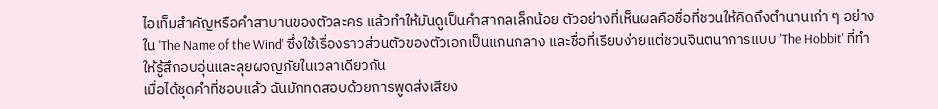ไอเท็มสำคัญหรือคำสาบานของตัวละคร แล้วทำให้มันดูเป็นคำสากลเล็กน้อย ตัวอย่างที่เห็นผลคือชื่อที่ชวนให้คิดถึงตำนานเก่า ๆ อย่างใน 'The Name of the Wind' ซึ่งใช้เรื่องราวส่วนตัวของตัวเอกเป็นแกนกลาง และชื่อที่เรียบง่ายแต่ชวนจินตนาการแบบ 'The Hobbit' ที่ทำให้รู้สึกอบอุ่นและลุยผจญภัยในเวลาเดียวกัน
เมื่อได้ชุดคำที่ชอบแล้ว ฉันมักทดสอบด้วยการพูดส่งเสียง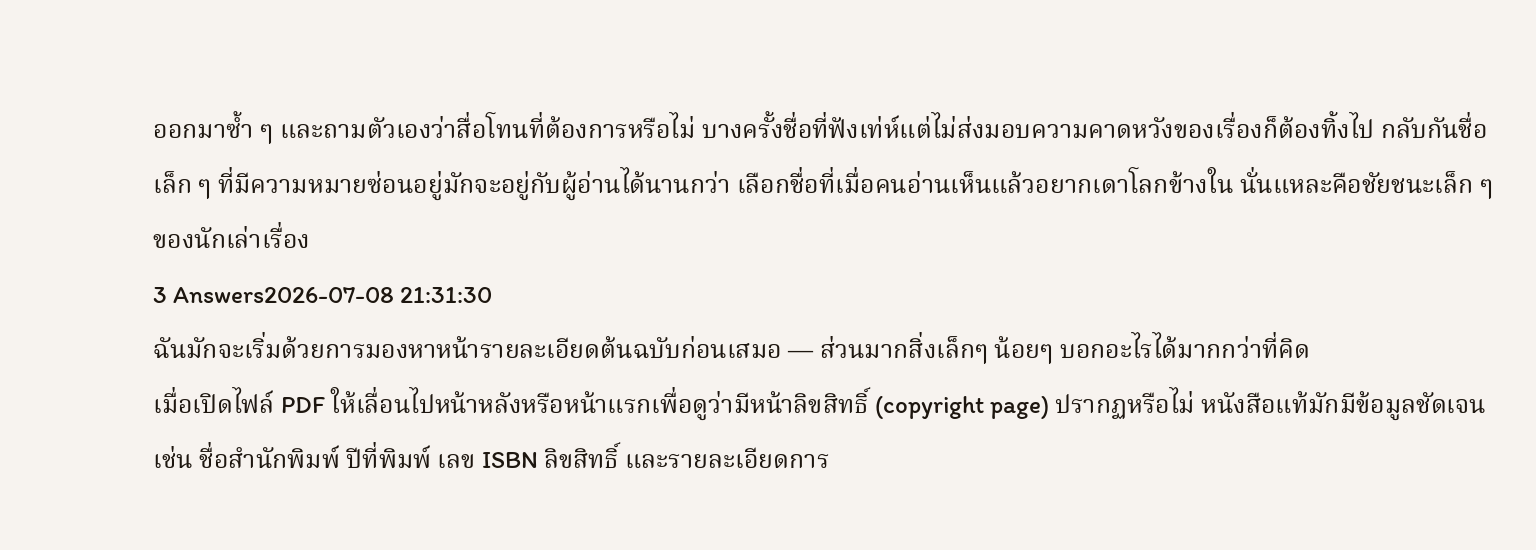ออกมาซ้ำ ๆ และถามตัวเองว่าสื่อโทนที่ต้องการหรือไม่ บางครั้งชื่อที่ฟังเท่ห์แต่ไม่ส่งมอบความคาดหวังของเรื่องก็ต้องทิ้งไป กลับกันชื่อเล็ก ๆ ที่มีความหมายซ่อนอยู่มักจะอยู่กับผู้อ่านได้นานกว่า เลือกชื่อที่เมื่อคนอ่านเห็นแล้วอยากเดาโลกข้างใน นั่นแหละคือชัยชนะเล็ก ๆ ของนักเล่าเรื่อง
3 Answers2026-07-08 21:31:30
ฉันมักจะเริ่มด้วยการมองหาหน้ารายละเอียดต้นฉบับก่อนเสมอ — ส่วนมากสิ่งเล็กๆ น้อยๆ บอกอะไรได้มากกว่าที่คิด
เมื่อเปิดไฟล์ PDF ให้เลื่อนไปหน้าหลังหรือหน้าแรกเพื่อดูว่ามีหน้าลิขสิทธิ์ (copyright page) ปรากฏหรือไม่ หนังสือแท้มักมีข้อมูลชัดเจน เช่น ชื่อสำนักพิมพ์ ปีที่พิมพ์ เลข ISBN ลิขสิทธิ์ และรายละเอียดการ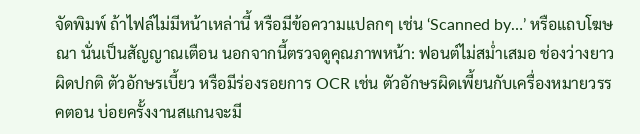จัดพิมพ์ ถ้าไฟล์ไม่มีหน้าเหล่านี้ หรือมีข้อความแปลกๆ เช่น ‘Scanned by…’ หรือแถบโฆษณา นั่นเป็นสัญญาณเตือน นอกจากนี้ตรวจดูคุณภาพหน้า: ฟอนต์ไม่สม่ำเสมอ ช่องว่างยาวผิดปกติ ตัวอักษรเบี้ยว หรือมีร่องรอยการ OCR เช่น ตัวอักษรผิดเพี้ยนกับเครื่องหมายวรรคตอน บ่อยครั้งงานสแกนจะมี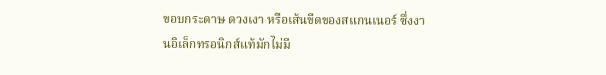ขอบกระดาษ ดวงเงา หรือเส้นขีดของสแกนเนอร์ ซึ่งงานอิเล็กทรอนิกส์แท้มักไม่มี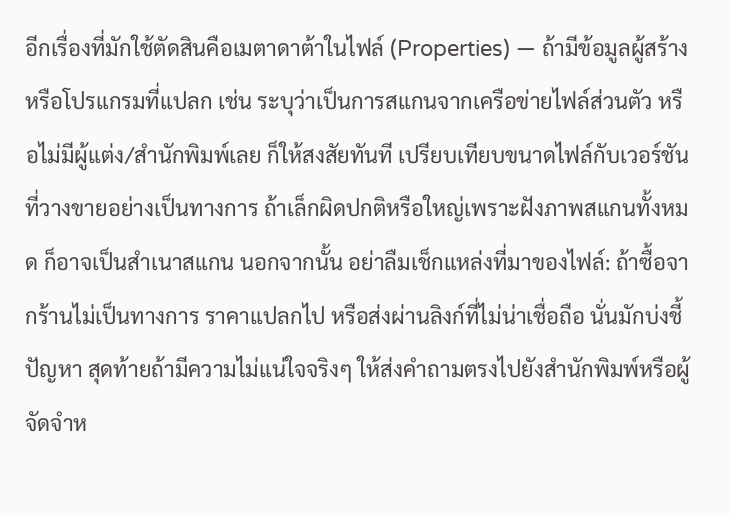อีกเรื่องที่มักใช้ตัดสินคือเมตาดาต้าในไฟล์ (Properties) — ถ้ามีข้อมูลผู้สร้างหรือโปรแกรมที่แปลก เช่น ระบุว่าเป็นการสแกนจากเครือข่ายไฟล์ส่วนตัว หรือไม่มีผู้แต่ง/สำนักพิมพ์เลย ก็ให้สงสัยทันที เปรียบเทียบขนาดไฟล์กับเวอร์ชันที่วางขายอย่างเป็นทางการ ถ้าเล็กผิดปกติหรือใหญ่เพราะฝังภาพสแกนทั้งหมด ก็อาจเป็นสำเนาสแกน นอกจากนั้น อย่าลืมเช็กแหล่งที่มาของไฟล์: ถ้าซื้อจากร้านไม่เป็นทางการ ราคาแปลกไป หรือส่งผ่านลิงก์ที่ไม่น่าเชื่อถือ นั่นมักบ่งชี้ปัญหา สุดท้ายถ้ามีความไม่แน่ใจจริงๆ ให้ส่งคำถามตรงไปยังสำนักพิมพ์หรือผู้จัดจำห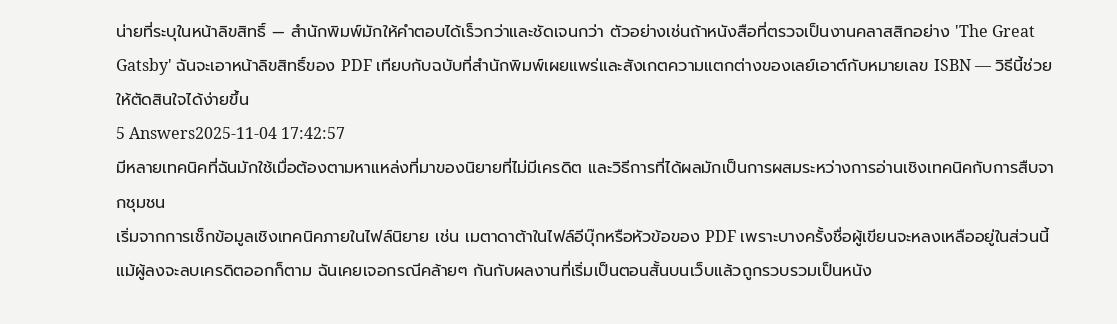น่ายที่ระบุในหน้าลิขสิทธิ์ — สำนักพิมพ์มักให้คำตอบได้เร็วกว่าและชัดเจนกว่า ตัวอย่างเช่นถ้าหนังสือที่ตรวจเป็นงานคลาสสิกอย่าง 'The Great Gatsby' ฉันจะเอาหน้าลิขสิทธิ์ของ PDF เทียบกับฉบับที่สำนักพิมพ์เผยแพร่และสังเกตความแตกต่างของเลย์เอาต์กับหมายเลข ISBN — วิธีนี้ช่วยให้ตัดสินใจได้ง่ายขึ้น
5 Answers2025-11-04 17:42:57
มีหลายเทคนิคที่ฉันมักใช้เมื่อต้องตามหาแหล่งที่มาของนิยายที่ไม่มีเครดิต และวิธีการที่ได้ผลมักเป็นการผสมระหว่างการอ่านเชิงเทคนิคกับการสืบจากชุมชน
เริ่มจากการเช็กข้อมูลเชิงเทคนิคภายในไฟล์นิยาย เช่น เมตาดาต้าในไฟล์อีบุ๊กหรือหัวข้อของ PDF เพราะบางครั้งชื่อผู้เขียนจะหลงเหลืออยู่ในส่วนนี้ แม้ผู้ลงจะลบเครดิตออกก็ตาม ฉันเคยเจอกรณีคล้ายๆ กันกับผลงานที่เริ่มเป็นตอนสั้นบนเว็บแล้วถูกรวบรวมเป็นหนัง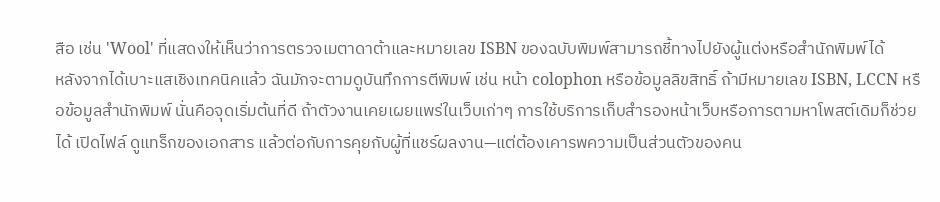สือ เช่น 'Wool' ที่แสดงให้เห็นว่าการตรวจเมตาดาต้าและหมายเลข ISBN ของฉบับพิมพ์สามารถชี้ทางไปยังผู้แต่งหรือสำนักพิมพ์ได้
หลังจากได้เบาะแสเชิงเทคนิคแล้ว ฉันมักจะตามดูบันทึกการตีพิมพ์ เช่น หน้า colophon หรือข้อมูลลิขสิทธิ์ ถ้ามีหมายเลข ISBN, LCCN หรือข้อมูลสำนักพิมพ์ นั่นคือจุดเริ่มต้นที่ดี ถ้าตัวงานเคยเผยแพร่ในเว็บเก่าๆ การใช้บริการเก็บสำรองหน้าเว็บหรือการตามหาโพสต์เดิมก็ช่วยได้ เปิดไฟล์ ดูแทร็กของเอกสาร แล้วต่อกับการคุยกับผู้ที่แชร์ผลงาน—แต่ต้องเคารพความเป็นส่วนตัวของคน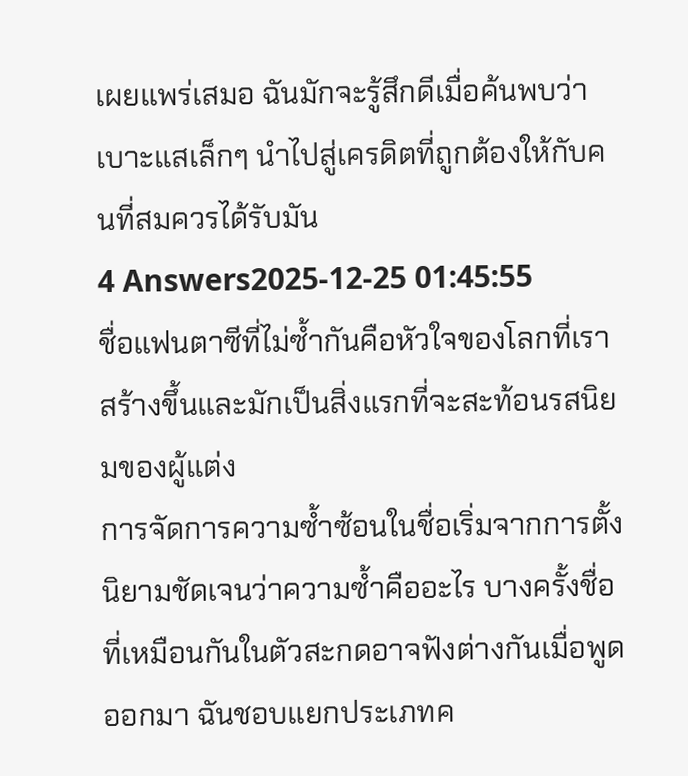เผยแพร่เสมอ ฉันมักจะรู้สึกดีเมื่อค้นพบว่าเบาะแสเล็กๆ นำไปสู่เครดิตที่ถูกต้องให้กับคนที่สมควรได้รับมัน
4 Answers2025-12-25 01:45:55
ชื่อแฟนตาซีที่ไม่ซ้ำกันคือหัวใจของโลกที่เราสร้างขึ้นและมักเป็นสิ่งแรกที่จะสะท้อนรสนิยมของผู้แต่ง
การจัดการความซ้ำซ้อนในชื่อเริ่มจากการตั้งนิยามชัดเจนว่าความซ้ำคืออะไร บางครั้งชื่อที่เหมือนกันในตัวสะกดอาจฟังต่างกันเมื่อพูดออกมา ฉันชอบแยกประเภทค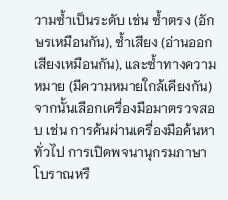วามซ้ำเป็นระดับ เช่น ซ้ำตรง (อักษรเหมือนกัน), ซ้ำเสียง (อ่านออกเสียงเหมือนกัน), และซ้ำทางความหมาย (มีความหมายใกล้เคียงกัน) จากนั้นเลือกเครื่องมือมาตรวจสอบ เช่น การค้นผ่านเครื่องมือค้นหาทั่วไป การเปิดพจนานุกรมภาษาโบราณหรื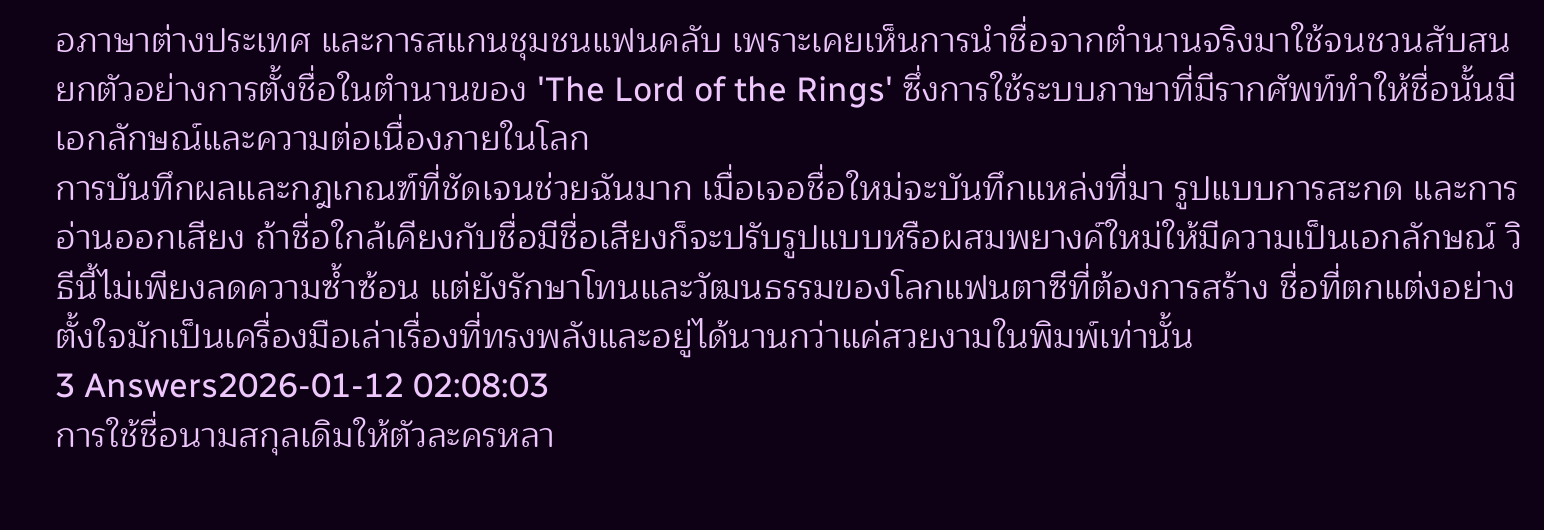อภาษาต่างประเทศ และการสแกนชุมชนแฟนคลับ เพราะเคยเห็นการนำชื่อจากตำนานจริงมาใช้จนชวนสับสน ยกตัวอย่างการตั้งชื่อในตำนานของ 'The Lord of the Rings' ซึ่งการใช้ระบบภาษาที่มีรากศัพท์ทำให้ชื่อนั้นมีเอกลักษณ์และความต่อเนื่องภายในโลก
การบันทึกผลและกฎเกณฑ์ที่ชัดเจนช่วยฉันมาก เมื่อเจอชื่อใหม่จะบันทึกแหล่งที่มา รูปแบบการสะกด และการอ่านออกเสียง ถ้าชื่อใกล้เคียงกับชื่อมีชื่อเสียงก็จะปรับรูปแบบหรือผสมพยางค์ใหม่ให้มีความเป็นเอกลักษณ์ วิธีนี้ไม่เพียงลดความซ้ำซ้อน แต่ยังรักษาโทนและวัฒนธรรมของโลกแฟนตาซีที่ต้องการสร้าง ชื่อที่ตกแต่งอย่างตั้งใจมักเป็นเครื่องมือเล่าเรื่องที่ทรงพลังและอยู่ได้นานกว่าแค่สวยงามในพิมพ์เท่านั้น
3 Answers2026-01-12 02:08:03
การใช้ชื่อนามสกุลเดิมให้ตัวละครหลา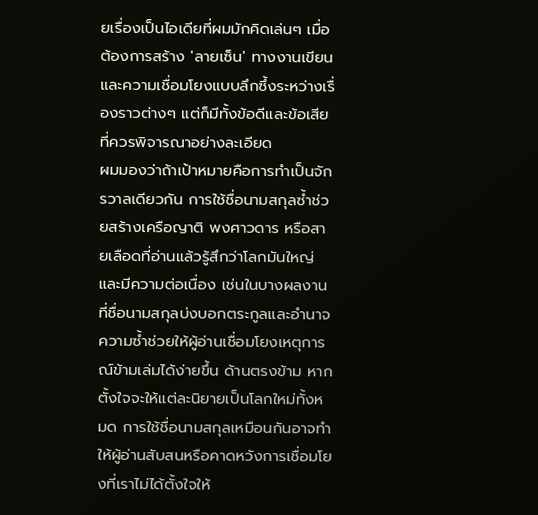ยเรื่องเป็นไอเดียที่ผมมักคิดเล่นๆ เมื่อต้องการสร้าง 'ลายเซ็น' ทางงานเขียนและความเชื่อมโยงแบบลึกซึ้งระหว่างเรื่องราวต่างๆ แต่ก็มีทั้งข้อดีและข้อเสียที่ควรพิจารณาอย่างละเอียด
ผมมองว่าถ้าเป้าหมายคือการทำเป็นจักรวาลเดียวกัน การใช้ชื่อนามสกุลซ้ำช่วยสร้างเครือญาติ พงศาวดาร หรือสายเลือดที่อ่านแล้วรู้สึกว่าโลกมันใหญ่และมีความต่อเนื่อง เช่นในบางผลงานที่ชื่อนามสกุลบ่งบอกตระกูลและอำนาจ ความซ้ำช่วยให้ผู้อ่านเชื่อมโยงเหตุการณ์ข้ามเล่มได้ง่ายขึ้น ด้านตรงข้าม หากตั้งใจจะให้แต่ละนิยายเป็นโลกใหม่ทั้งหมด การใช้ชื่อนามสกุลเหมือนกันอาจทำให้ผู้อ่านสับสนหรือคาดหวังการเชื่อมโยงที่เราไม่ได้ตั้งใจให้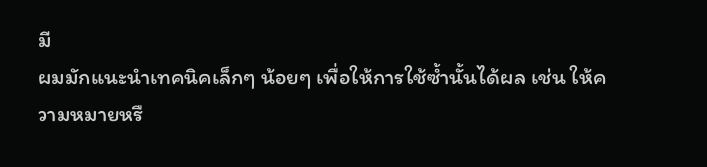มี
ผมมักแนะนำเทคนิคเล็กๆ น้อยๆ เพื่อให้การใช้ซ้ำนั้นได้ผล เช่น ให้ความหมายหรื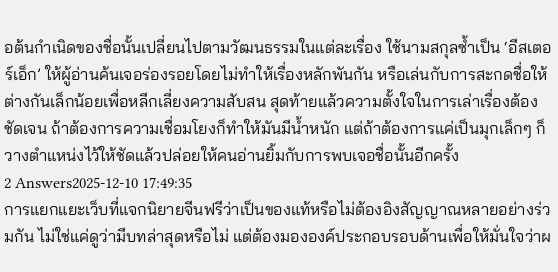อต้นกำเนิดของชื่อนั้นเปลี่ยนไปตามวัฒนธรรมในแต่ละเรื่อง ใช้นามสกุลซ้ำเป็น ‘อีสเตอร์เอ็ก’ ให้ผู้อ่านค้นเจอร่องรอยโดยไม่ทำให้เรื่องหลักพันกัน หรือเล่นกับการสะกดชื่อให้ต่างกันเล็กน้อยเพื่อหลีกเลี่ยงความสับสน สุดท้ายแล้วความตั้งใจในการเล่าเรื่องต้องชัดเจน ถ้าต้องการความเชื่อมโยงก็ทำให้มันมีน้ำหนัก แต่ถ้าต้องการแค่เป็นมุกเล็กๆ ก็วางตำแหน่งไว้ให้ชัดแล้วปล่อยให้คนอ่านยิ้มกับการพบเจอชื่อนั้นอีกครั้ง
2 Answers2025-12-10 17:49:35
การแยกแยะเว็บที่แจกนิยายจีนฟรีว่าเป็นของแท้หรือไม่ต้องอิงสัญญาณหลายอย่างร่วมกัน ไม่ใช่แค่ดูว่ามีบทล่าสุดหรือไม่ แต่ต้องมององค์ประกอบรอบด้านเพื่อให้มั่นใจว่าผ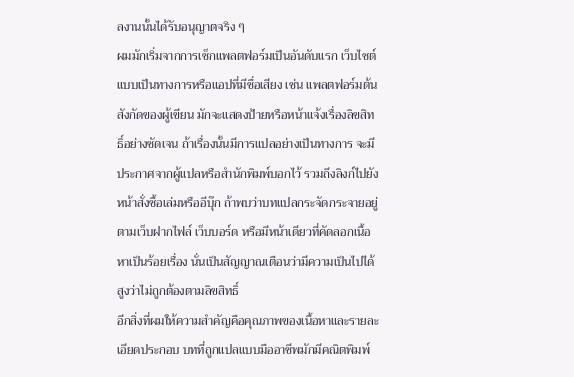ลงานนั้นได้รับอนุญาตจริง ๆ
ผมมักเริ่มจากการเช็กแพลตฟอร์มเป็นอันดับแรก เว็บไซต์แบบเป็นทางการหรือแอปที่มีชื่อเสียง เช่น แพลตฟอร์มต้นสังกัดของผู้เขียน มักจะแสดงป้ายหรือหน้าแจ้งเรื่องลิขสิทธิ์อย่างชัดเจน ถ้าเรื่องนั้นมีการแปลอย่างเป็นทางการ จะมีประกาศจากผู้แปลหรือสำนักพิมพ์บอกไว้ รวมถึงลิงก์ไปยังหน้าสั่งซื้อเล่มหรืออีบุ๊ก ถ้าพบว่าบทแปลกระจัดกระจายอยู่ตามเว็บฝากไฟล์ เว็บบอร์ด หรือมีหน้าเดียวที่คัดลอกเนื้อหาเป็นร้อยเรื่อง นั่นเป็นสัญญาณเตือนว่ามีความเป็นไปได้สูงว่าไม่ถูกต้องตามลิขสิทธิ์
อีกสิ่งที่ผมให้ความสำคัญคือคุณภาพของเนื้อหาและรายละเอียดประกอบ บทที่ถูกแปลแบบมืออาชีพมักมีคณิตพิมพ์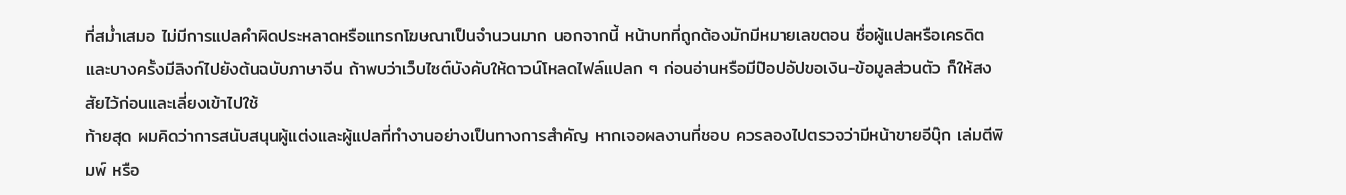ที่สม่ำเสมอ ไม่มีการแปลคำผิดประหลาดหรือแทรกโฆษณาเป็นจำนวนมาก นอกจากนี้ หน้าบทที่ถูกต้องมักมีหมายเลขตอน ชื่อผู้แปลหรือเครดิต และบางครั้งมีลิงก์ไปยังต้นฉบับภาษาจีน ถ้าพบว่าเว็บไซต์บังคับให้ดาวน์โหลดไฟล์แปลก ๆ ก่อนอ่านหรือมีป๊อปอัปขอเงิน-ข้อมูลส่วนตัว ก็ให้สงสัยไว้ก่อนและเลี่ยงเข้าไปใช้
ท้ายสุด ผมคิดว่าการสนับสนุนผู้แต่งและผู้แปลที่ทำงานอย่างเป็นทางการสำคัญ หากเจอผลงานที่ชอบ ควรลองไปตรวจว่ามีหน้าขายอีบุ๊ก เล่มตีพิมพ์ หรือ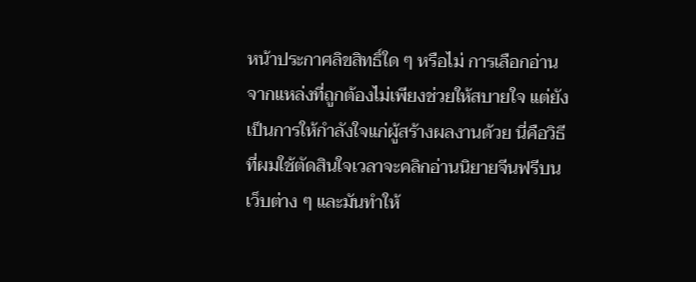หน้าประกาศลิขสิทธิ์ใด ๆ หรือไม่ การเลือกอ่านจากแหล่งที่ถูกต้องไม่เพียงช่วยให้สบายใจ แต่ยังเป็นการให้กำลังใจแก่ผู้สร้างผลงานด้วย นี่คือวิธีที่ผมใช้ตัดสินใจเวลาจะคลิกอ่านนิยายจีนฟรีบนเว็บต่าง ๆ และมันทำให้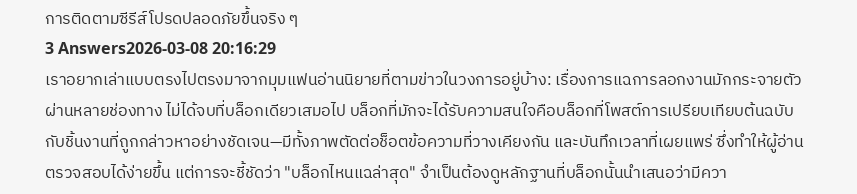การติดตามซีรีส์โปรดปลอดภัยขึ้นจริง ๆ
3 Answers2026-03-08 20:16:29
เราอยากเล่าแบบตรงไปตรงมาจากมุมแฟนอ่านนิยายที่ตามข่าวในวงการอยู่บ้าง: เรื่องการแฉการลอกงานมักกระจายตัวผ่านหลายช่องทาง ไม่ได้จบที่บล็อกเดียวเสมอไป บล็อกที่มักจะได้รับความสนใจคือบล็อกที่โพสต์การเปรียบเทียบต้นฉบับกับชิ้นงานที่ถูกกล่าวหาอย่างชัดเจน—มีทั้งภาพตัดต่อช็อตข้อความที่วางเคียงกัน และบันทึกเวลาที่เผยแพร่ ซึ่งทำให้ผู้อ่านตรวจสอบได้ง่ายขึ้น แต่การจะชี้ชัดว่า "บล็อกไหนแฉล่าสุด" จำเป็นต้องดูหลักฐานที่บล็อกนั้นนำเสนอว่ามีควา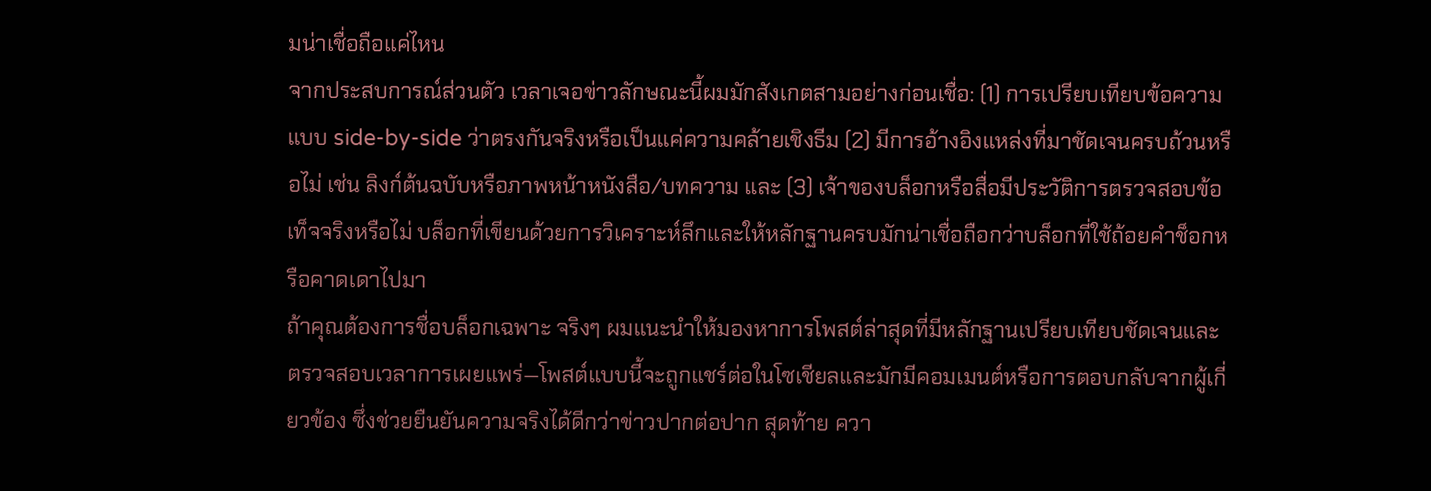มน่าเชื่อถือแค่ไหน
จากประสบการณ์ส่วนตัว เวลาเจอข่าวลักษณะนี้ผมมักสังเกตสามอย่างก่อนเชื่อ: (1) การเปรียบเทียบข้อความแบบ side-by-side ว่าตรงกันจริงหรือเป็นแค่ความคล้ายเชิงธีม (2) มีการอ้างอิงแหล่งที่มาชัดเจนครบถ้วนหรือไม่ เช่น ลิงก์ต้นฉบับหรือภาพหน้าหนังสือ/บทความ และ (3) เจ้าของบล็อกหรือสื่อมีประวัติการตรวจสอบข้อเท็จจริงหรือไม่ บล็อกที่เขียนด้วยการวิเคราะห์ลึกและให้หลักฐานครบมักน่าเชื่อถือกว่าบล็อกที่ใช้ถ้อยคำช็อกหรือคาดเดาไปมา
ถ้าคุณต้องการชื่อบล็อกเฉพาะ จริงๆ ผมแนะนำให้มองหาการโพสต์ล่าสุดที่มีหลักฐานเปรียบเทียบชัดเจนและตรวจสอบเวลาการเผยแพร่—โพสต์แบบนี้จะถูกแชร์ต่อในโซเชียลและมักมีคอมเมนต์หรือการตอบกลับจากผู้เกี่ยวข้อง ซึ่งช่วยยืนยันความจริงได้ดีกว่าข่าวปากต่อปาก สุดท้าย ควา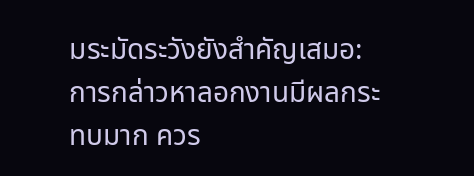มระมัดระวังยังสำคัญเสมอ: การกล่าวหาลอกงานมีผลกระทบมาก ควร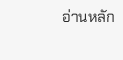อ่านหลัก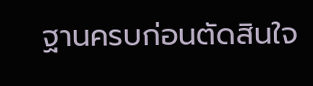ฐานครบก่อนตัดสินใจ